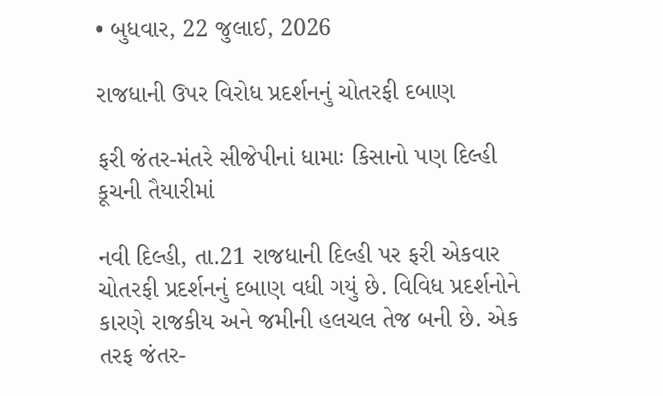• બુધવાર, 22 જુલાઈ, 2026

રાજધાની ઉપર વિરોધ પ્રદર્શનનું ચોતરફી દબાણ

ફરી જંતર-મંતરે સીજેપીનાં ધામાઃ કિસાનો પણ દિલ્હી કૂચની તૈયારીમાં

નવી દિલ્હી, તા.21 રાજધાની દિલ્હી પર ફરી એકવાર ચોતરફી પ્રદર્શનનું દબાણ વધી ગયું છે. વિવિધ પ્રદર્શનોને કારણે રાજકીય અને જમીની હલચલ તેજ બની છે. એક તરફ જંતર-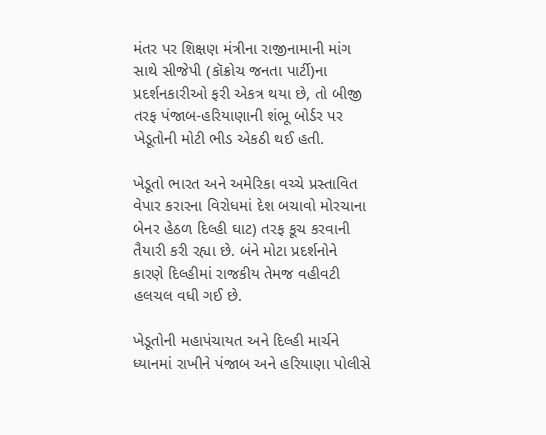મંતર પર શિક્ષણ મંત્રીના રાજીનામાની માંગ સાથે સીજેપી (કૉક્રોચ જનતા પાર્ટી)ના પ્રદર્શનકારીઓ ફરી એકત્ર થયા છે, તો બીજી તરફ પંજાબ-હરિયાણાની શંભૂ બોર્ડર પર ખેડૂતોની મોટી ભીડ એકઠી થઈ હતી.

ખેડૂતો ભારત અને અમેરિકા વચ્ચે પ્રસ્તાવિત વેપાર કરારના વિરોધમાં દેશ બચાવો મોરચાના બેનર હેઠળ દિલ્હી ઘાટ) તરફ કૂચ કરવાની તૈયારી કરી રહ્યા છે. બંને મોટા પ્રદર્શનોને કારણે દિલ્હીમાં રાજકીય તેમજ વહીવટી હલચલ વધી ગઈ છે.

ખેડૂતોની મહાપંચાયત અને દિલ્હી માર્ચને ધ્યાનમાં રાખીને પંજાબ અને હરિયાણા પોલીસે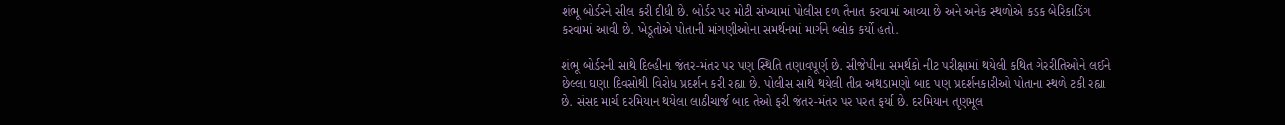શંભૂ બોર્ડરને સીલ કરી દીધી છે. બોર્ડર પર મોટી સંખ્યામાં પોલીસ દળ તૈનાત કરવામાં આવ્યા છે અને અનેક સ્થળોએ કડક બેરિકાડિંગ કરવામાં આવી છે. ખેડૂતોએ પોતાની માંગણીઓના સમર્થનમાં માર્ગને બ્લોક કર્યો હતો.

શંભૂ બોર્ડરની સાથે દિલ્હીના જંતર-મંતર પર પણ સ્થિતિ તણાવપૂર્ણ છે. સીજેપીના સમર્થકો નીટ પરીક્ષામાં થયેલી કથિત ગેરરીતિઓને લઈને છેલ્લા ઘણા દિવસોથી વિરોધ પ્રદર્શન કરી રહ્યા છે. પોલીસ સાથે થયેલી તીવ્ર અથડામણો બાદ પણ પ્રદર્શનકારીઓ પોતાના સ્થળે ટકી રહ્યા છે. સંસદ માર્ચ દરમિયાન થયેલા લાઠીચાર્જ બાદ તેઓ ફરી જંતર-મંતર પર પરત ફર્યા છે. દરમિયાન તૃણમૂલ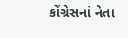કોંગ્રેસનાં નેતા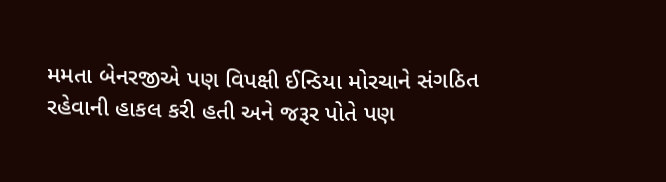મમતા બેનરજીએ પણ વિપક્ષી ઈન્ડિયા મોરચાને સંગઠિત રહેવાની હાકલ કરી હતી અને જરૂર પોતે પણ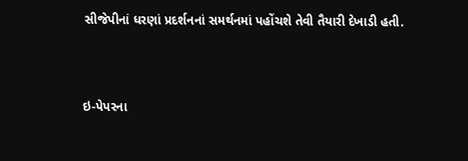સીજેપીનાં ધરણાં પ્રદર્શનનાં સમર્થનમાં પહોંચશે તેવી તૈયારી દેખાડી હતી.



ઇ-પેપરના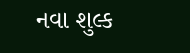નવા શુલ્ક